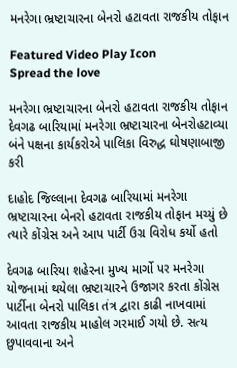મનરેગા ભ્રષ્ટાચારના બેનરો હટાવતા રાજકીય તોફાન

Featured Video Play Icon
Spread the love

મનરેગા ભ્રષ્ટાચારના બેનરો હટાવતા રાજકીય તોફાન
દેવગઢ બારિયામાં મનરેગા ભ્રષ્ટાચારના બેનરોહટાવ્યા
બંને પક્ષના કાર્યકરોએ પાલિકા વિરુદ્ધ ઘોષણાબાજી કરી

દાહોદ જિલ્લાના દેવગઢ બારિયામાં મનરેગા ભ્રષ્ટાચારના બેનરો હટાવતા રાજકીય તોફાન મચ્યું છે ત્યારે કોંગ્રેસ અને આપ પાર્ટી ઉગ્ર વિરોધ કર્યો હતો

દેવગઢ બારિયા શહેરના મુખ્ય માર્ગો પર મનરેગા યોજનામાં થયેલા ભ્રષ્ટાચારને ઉજાગર કરતા કોંગ્રેસ પાર્ટીના બેનરો પાલિકા તંત્ર દ્વારા કાઢી નાખવામાં આવતા રાજકીય માહોલ ગરમાઈ ગયો છે. સત્ય છુપાવવાના અને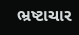ભ્રષ્ટાચાર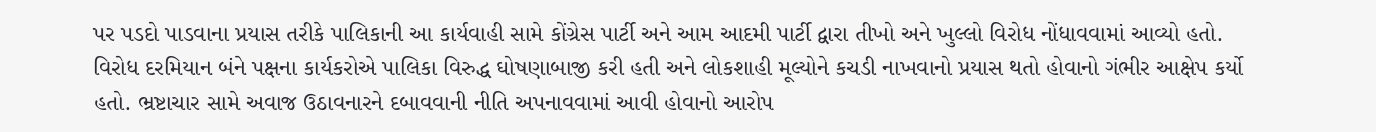પર પડદો પાડવાના પ્રયાસ તરીકે પાલિકાની આ કાર્યવાહી સામે કોંગ્રેસ પાર્ટી અને આમ આદમી પાર્ટી દ્વારા તીખો અને ખુલ્લો વિરોધ નોંધાવવામાં આવ્યો હતો. વિરોધ દરમિયાન બંને પક્ષના કાર્યકરોએ પાલિકા વિરુદ્ધ ઘોષણાબાજી કરી હતી અને લોકશાહી મૂલ્યોને કચડી નાખવાનો પ્રયાસ થતો હોવાનો ગંભીર આક્ષેપ કર્યો હતો. ભ્રષ્ટાચાર સામે અવાજ ઉઠાવનારને દબાવવાની નીતિ અપનાવવામાં આવી હોવાનો આરોપ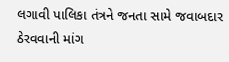લગાવી પાલિકા તંત્રને જનતા સામે જવાબદાર ઠેરવવાની માંગ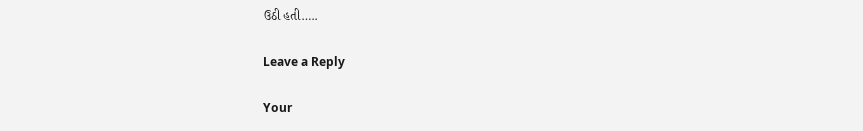ઉઠી હતી…..

Leave a Reply

Your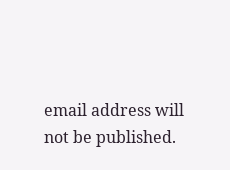email address will not be published.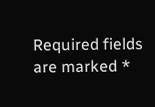Required fields are marked *